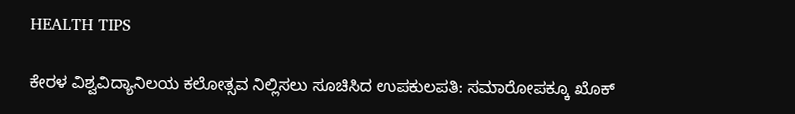HEALTH TIPS

ಕೇರಳ ವಿಶ್ವವಿದ್ಯಾನಿಲಯ ಕಲೋತ್ಸವ ನಿಲ್ಲಿಸಲು ಸೂಚಿಸಿದ ಉಪಕುಲಪತಿ: ಸಮಾರೋಪಕ್ಕೂ ಖೊಕ್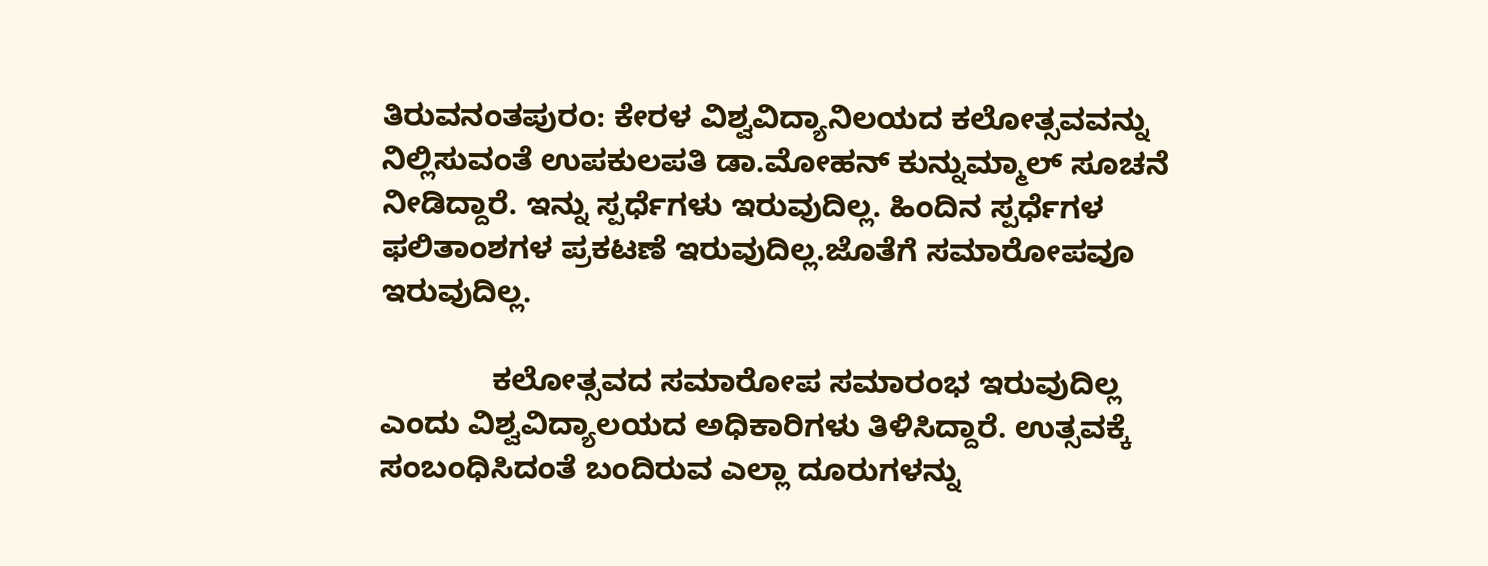ತಿರುವನಂತಪುರಂ: ಕೇರಳ ವಿಶ್ವವಿದ್ಯಾನಿಲಯದ ಕಲೋತ್ಸವವನ್ನು ನಿಲ್ಲಿಸುವಂತೆ ಉಪಕುಲಪತಿ ಡಾ.ಮೋಹನ್ ಕುನ್ನುಮ್ಮಾಲ್ ಸೂಚನೆ ನೀಡಿದ್ದಾರೆ. ಇನ್ನು ಸ್ಪರ್ಧೆಗಳು ಇರುವುದಿಲ್ಲ. ಹಿಂದಿನ ಸ್ಪರ್ಧೆಗಳ ಫಲಿತಾಂಶಗಳ ಪ್ರಕಟಣೆ ಇರುವುದಿಲ್ಲ.ಜೊತೆಗೆ ಸಮಾರೋಪವೂ ಇರುವುದಿಲ್ಲ.

             ಕಲೋತ್ಸವದ ಸಮಾರೋಪ ಸಮಾರಂಭ ಇರುವುದಿಲ್ಲ ಎಂದು ವಿಶ್ವವಿದ್ಯಾಲಯದ ಅಧಿಕಾರಿಗಳು ತಿಳಿಸಿದ್ದಾರೆ. ಉತ್ಸವಕ್ಕೆ ಸಂಬಂಧಿಸಿದಂತೆ ಬಂದಿರುವ ಎಲ್ಲಾ ದೂರುಗಳನ್ನು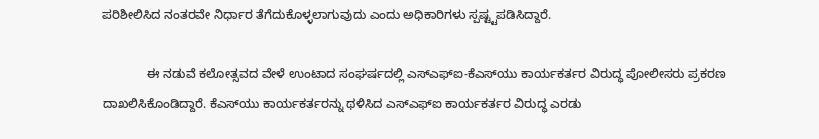ಪರಿಶೀಲಿಸಿದ ನಂತರವೇ ನಿರ್ಧಾರ ತೆಗೆದುಕೊಳ್ಳಲಾಗುವುದು ಎಂದು ಅಧಿಕಾರಿಗಳು ಸ್ಪಷ್ಟ್ಟಪಡಿಸಿದ್ದಾರೆ.

             ಈ ನಡುವೆ ಕಲೋತ್ಸವದ ವೇಳೆ ಉಂಟಾದ ಸಂಘರ್ಷದಲ್ಲಿ ಎಸ್‍ಎಫ್‍ಐ-ಕೆಎಸ್‍ಯು ಕಾರ್ಯಕರ್ತರ ವಿರುದ್ಧ ಪೋಲೀಸರು ಪ್ರಕರಣ ದಾಖಲಿಸಿಕೊಂಡಿದ್ದಾರೆ. ಕೆಎಸ್‍ಯು ಕಾರ್ಯಕರ್ತರನ್ನು ಥಳಿಸಿದ ಎಸ್‍ಎಫ್‍ಐ ಕಾರ್ಯಕರ್ತರ ವಿರುದ್ಧ ಎರಡು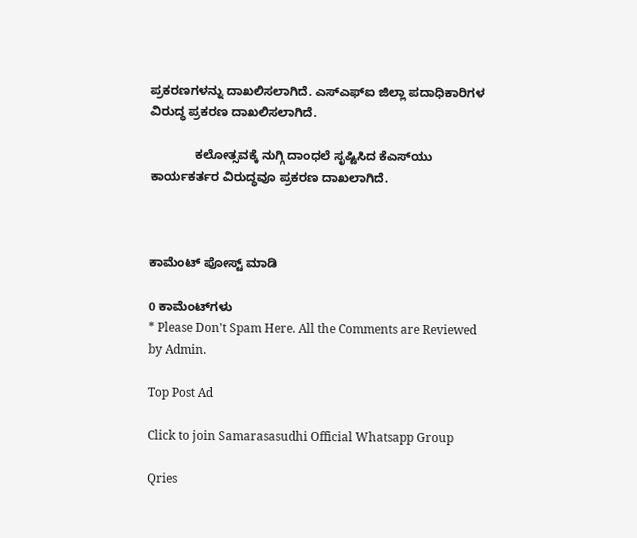ಪ್ರಕರಣಗಳನ್ನು ದಾಖಲಿಸಲಾಗಿದೆ. ಎಸ್‍ಎಫ್‍ಐ ಜಿಲ್ಲಾ ಪದಾಧಿಕಾರಿಗಳ ವಿರುದ್ಧ ಪ್ರಕರಣ ದಾಖಲಿಸಲಾಗಿದೆ.

             ಕಲೋತ್ಸವಕ್ಕೆ ನುಗ್ಗಿ ದಾಂಧಲೆ ಸೃಷ್ಟಿಸಿದ ಕೆಎಸ್‍ಯು ಕಾರ್ಯಕರ್ತರ ವಿರುದ್ಧವೂ ಪ್ರಕರಣ ದಾಖಲಾಗಿದೆ.



ಕಾಮೆಂಟ್‌‌ ಪೋಸ್ಟ್‌ ಮಾಡಿ

0 ಕಾಮೆಂಟ್‌ಗಳು
* Please Don't Spam Here. All the Comments are Reviewed by Admin.

Top Post Ad

Click to join Samarasasudhi Official Whatsapp Group

Qries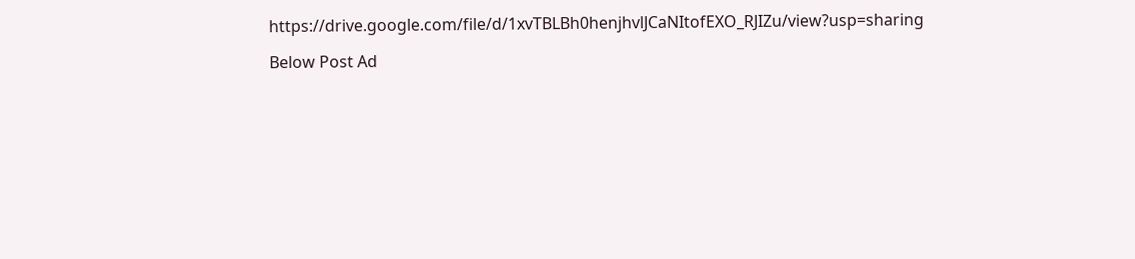https://drive.google.com/file/d/1xvTBLBh0henjhvlJCaNItofEXO_RJIZu/view?usp=sharing

Below Post Ad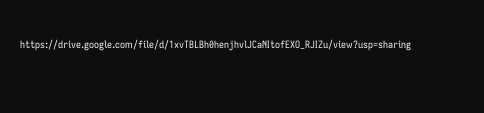https://drive.google.com/file/d/1xvTBLBh0henjhvlJCaNItofEXO_RJIZu/view?usp=sharing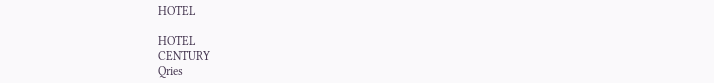HOTEL

HOTEL
CENTURY
Qries